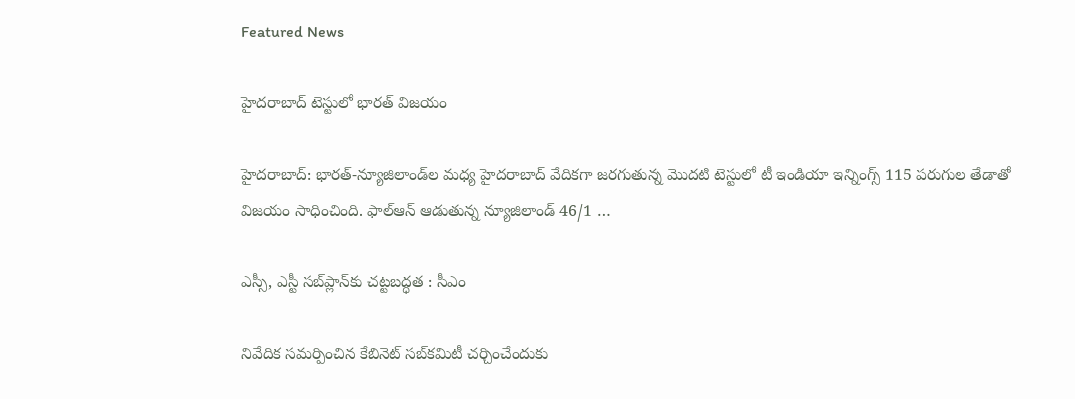Featured News

హైదరాబాద్‌ టెస్టులో భారత్‌ విజయం

హైదరాబాద్‌: భారత్‌-న్యూజిలాండ్‌ల మధ్య హైదరాబాద్‌ వేదికగా జరగుతున్న మొదటి టెస్టులో టీ ఇండియా ఇన్నింగ్స్‌ 115 పరుగుల తేడాతో విజయం సాధించింది. ఫాల్‌ఆన్‌ ఆడుతున్న న్యూజిలాండ్‌ 46/1 …

ఎస్సీ, ఎస్టీ సబ్‌ప్లాన్‌కు చట్టబద్ధత : సీఎం

నివేదిక సమర్పించిన కేబినెట్‌ సబ్‌కమిటీ చర్చించేందుకు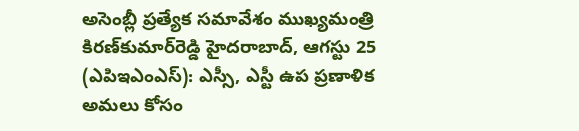అసెంబ్లీ ప్రత్యేక సమావేశం ముఖ్యమంత్రి కిరణ్‌కుమార్‌రెడ్డి హైదరాబాద్‌, ఆగస్టు 25 (ఎపిఇఎంఎస్‌): ఎస్సీ, ఎస్టీ ఉప ప్రణాళిక అమలు కోసం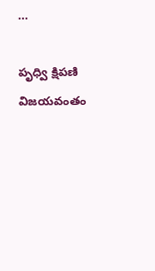…

పృధ్వి క్షిపణి విజయవంతం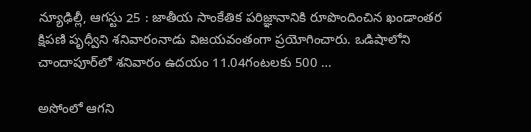న్యూఢిల్లీ, ఆగస్టు 25 : జాతీయ సాంకేతిక పరిజ్ఞానానికి రూపొందించిన ఖండాంతర క్షిపణి పృధ్వీని శనివారంనాడు విజయవంతంగా ప్రయోగించారు. ఒడిషాలోని చాందాపూర్‌లో శనివారం ఉదయం 11.04గంటలకు 500 …

అసోంలో ఆగని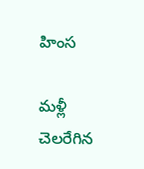హింస

మళ్లీ చెలరేగిన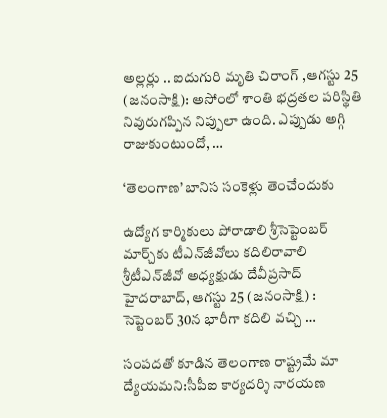అల్లర్లు .. ఐదుగురి మృతి చిరాంగ్‌ ,ఆగస్టు 25 (జనంసాక్షి): అసోంలో శాంతి భద్రతల పరిస్థితి నివురుగప్పిన నిప్పులా ఉంది. ఎప్పుడు అగ్గి రాజుకుంటుందో, …

‘తెలంగాణ’ బానిస సంకెళ్లు తెంచేందుకు

ఉద్యోగ కార్మికులు పోరాడాలి శ్రీసెప్టెంబర్‌ మార్చ్‌కు టీఎన్‌జీవోలు కదిలిరావాలి శ్రీటీఎన్‌జీవో అధ్యక్షుడు దేవీప్రసాద్‌ హైదరాబాద్‌, ఆగస్టు 25 (జనంసాక్షి) : సెప్టెంబర్‌ 30న భారీగా కదిలి వచ్చి …

సంపదతో కూడిన తెలంగాణ రాష్ట్రమే మా ద్యేయమని:సీపీఐ కార్యదర్శి నారయణ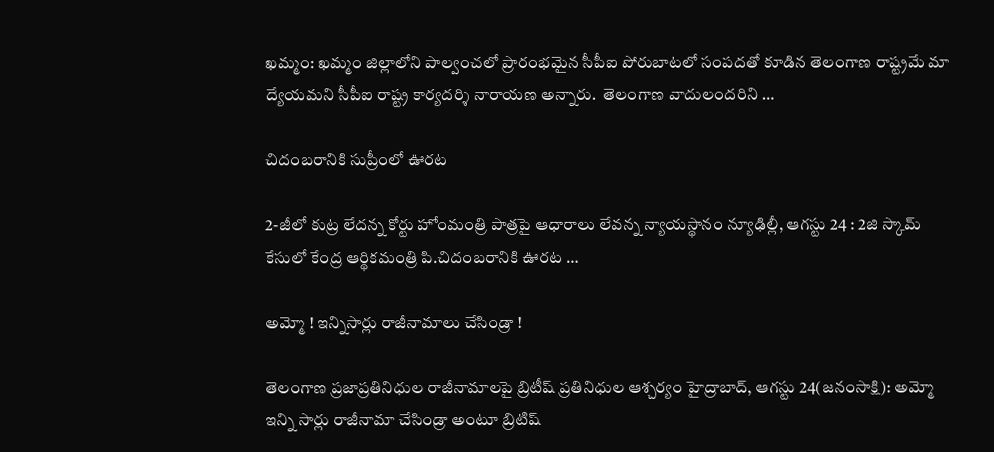ఖమ్మం: ఖమ్మం జిల్లాలోని పాల్వంచలో ప్రారంభమైన సీపీఐ పోరుబాటలో సంపదతో కూడిన తెలంగాణ రాష్ట్రమే మా ద్యేయమని సీపీఐ రాష్ట్ర కార్యదర్శి నారాయణ అన్నారు.  తెలంగాణ వాదులందరిని …

చిదంబరానికి సుప్రీంలో ఊరట

2-జీలో కుట్ర లేదన్న కోర్టు హోంమంత్రి పాత్రపై ఆధారాలు లేవన్న న్యాయస్థానం న్యూఢిల్లీ, ఆగస్టు 24 : 2జి స్కామ్‌ కేసులో కేంద్ర ఆర్థికమంత్రి పి.చిదంబరానికి ఊరట …

అమ్మో ! ఇన్నిసార్లు రాజీనామాలు చేసిండ్రా !

తెలంగాణ ప్రజాప్రతినిధుల రాజీనామాలపై బ్రిటీష్‌ ప్రతినిధుల ఆశ్చర్యం హైద్రాబాద్‌, ఆగస్టు 24(జనంసాక్షి): అమ్మో ఇన్ని సార్లు రాజీనామా చేసిండ్రా అంటూ బ్రిటిష్‌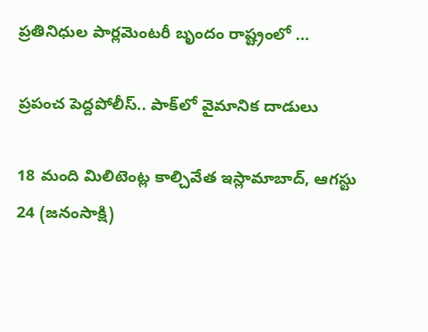ప్రతినిధుల పార్లమెంటరీ బృందం రాష్ట్రంలో …

ప్రపంచ పెద్దపోలీస్‌.. పాక్‌లో వైమానిక దాడులు

18 మంది మిలిటెంట్ల కాల్చివేత ఇస్లామాబాద్‌, ఆగస్టు 24 (జనంసాక్షి)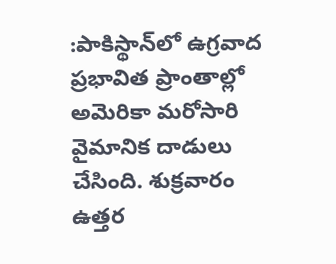:పాకిస్థాన్‌లో ఉగ్రవాద ప్రభావిత ప్రాంతాల్లో అమెరికా మరోసారి వైమానిక దాడులు చేసింది. శుక్రవారం ఉత్తర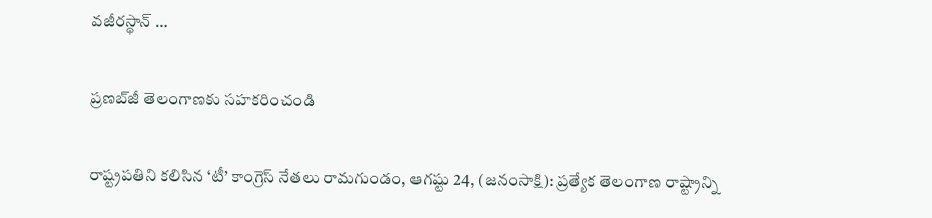వజీరస్థాన్‌ …

ప్రణబ్‌జీ తెలంగాణకు సహకరించండి

రాష్ట్రపతిని కలిసిన ‘టీ’ కాంగ్రెస్‌ నేతలు రామగుండం, ఆగష్టు 24, (జనంసాక్షి): ప్రత్యేక తెలంగాణ రాష్ట్రాన్ని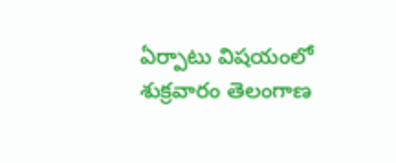ఏర్పాటు విషయంలో శుక్రవారం తెలంగాణ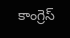కాంగ్రెస్‌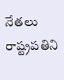నేతలు రాష్ట్రపతిని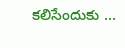కలిసేందుకు …